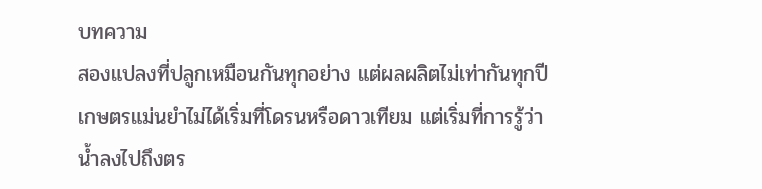บทความ
สองแปลงที่ปลูกเหมือนกันทุกอย่าง แต่ผลผลิตไม่เท่ากันทุกปี
เกษตรแม่นยำไม่ได้เริ่มที่โดรนหรือดาวเทียม แต่เริ่มที่การรู้ว่าน้ำลงไปถึงตร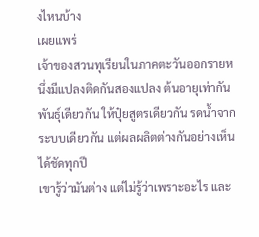งไหนบ้าง
เผยแพร่
เจ้าของสวนทุเรียนในภาคตะวันออกรายหนึ่งมีแปลงติดกันสองแปลง ต้นอายุเท่ากัน พันธุ์เดียวกัน ให้ปุ๋ยสูตรเดียวกัน รดน้ำจากระบบเดียวกัน แต่ผลผลิตต่างกันอย่างเห็นได้ชัดทุกปี
เขารู้ว่ามันต่าง แต่ไม่รู้ว่าเพราะอะไร และ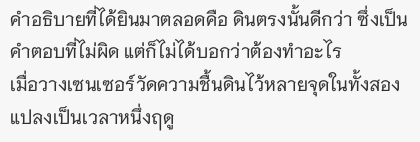คำอธิบายที่ได้ยินมาตลอดคือ ดินตรงนั้นดีกว่า ซึ่งเป็นคำตอบที่ไม่ผิด แต่ก็ไม่ได้บอกว่าต้องทำอะไร
เมื่อวางเซนเซอร์วัดความชื้นดินไว้หลายจุดในทั้งสองแปลงเป็นเวลาหนึ่งฤดู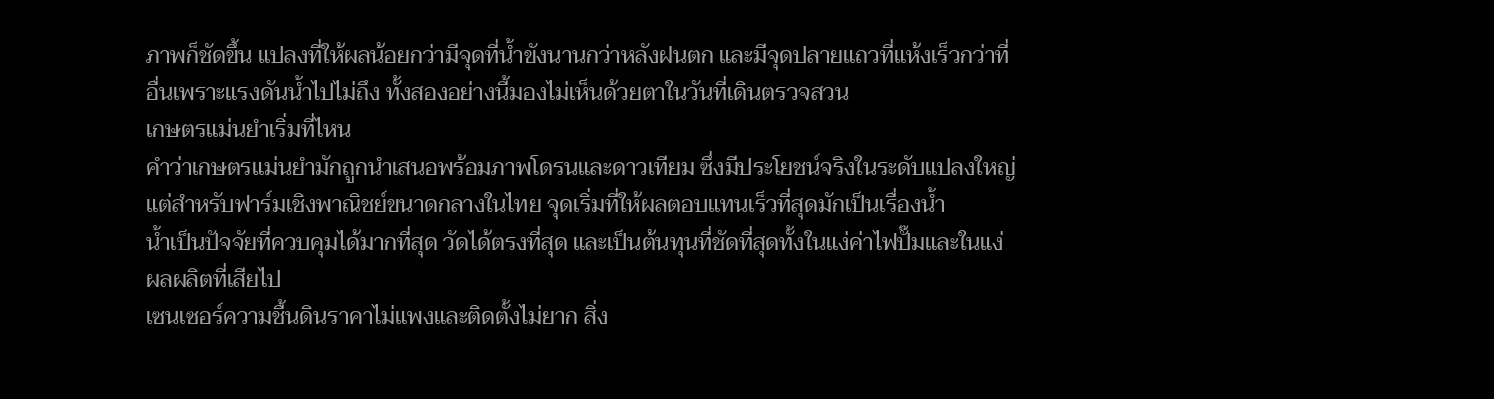ภาพก็ชัดขึ้น แปลงที่ให้ผลน้อยกว่ามีจุดที่น้ำขังนานกว่าหลังฝนตก และมีจุดปลายแถวที่แห้งเร็วกว่าที่อื่นเพราะแรงดันน้ำไปไม่ถึง ทั้งสองอย่างนี้มองไม่เห็นด้วยตาในวันที่เดินตรวจสวน
เกษตรแม่นยำเริ่มที่ไหน
คำว่าเกษตรแม่นยำมักถูกนำเสนอพร้อมภาพโดรนและดาวเทียม ซึ่งมีประโยชน์จริงในระดับแปลงใหญ่ แต่สำหรับฟาร์มเชิงพาณิชย์ขนาดกลางในไทย จุดเริ่มที่ให้ผลตอบแทนเร็วที่สุดมักเป็นเรื่องน้ำ
น้ำเป็นปัจจัยที่ควบคุมได้มากที่สุด วัดได้ตรงที่สุด และเป็นต้นทุนที่ชัดที่สุดทั้งในแง่ค่าไฟปั๊มและในแง่ผลผลิตที่เสียไป
เซนเซอร์ความชื้นดินราคาไม่แพงและติดตั้งไม่ยาก สิ่ง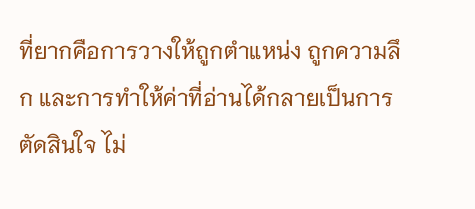ที่ยากคือการวางให้ถูกตำแหน่ง ถูกความลึก และการทำให้ค่าที่อ่านได้กลายเป็นการตัดสินใจ ไม่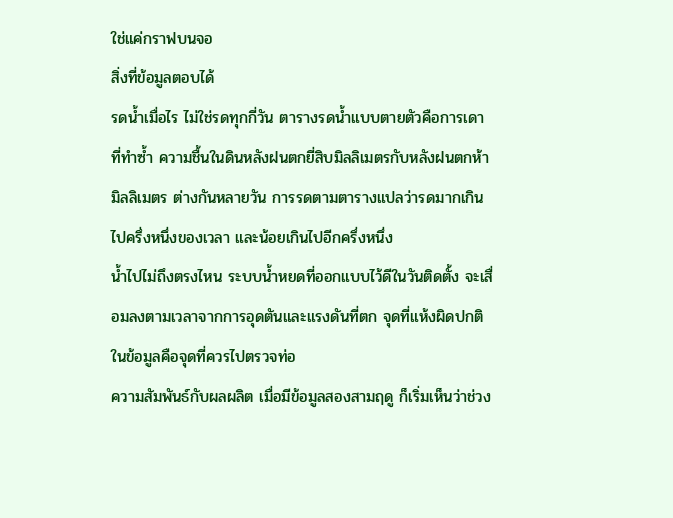ใช่แค่กราฟบนจอ
สิ่งที่ข้อมูลตอบได้
รดน้ำเมื่อไร ไม่ใช่รดทุกกี่วัน ตารางรดน้ำแบบตายตัวคือการเดาที่ทำซ้ำ ความชื้นในดินหลังฝนตกยี่สิบมิลลิเมตรกับหลังฝนตกห้ามิลลิเมตร ต่างกันหลายวัน การรดตามตารางแปลว่ารดมากเกินไปครึ่งหนึ่งของเวลา และน้อยเกินไปอีกครึ่งหนึ่ง
น้ำไปไม่ถึงตรงไหน ระบบน้ำหยดที่ออกแบบไว้ดีในวันติดตั้ง จะเสื่อมลงตามเวลาจากการอุดตันและแรงดันที่ตก จุดที่แห้งผิดปกติในข้อมูลคือจุดที่ควรไปตรวจท่อ
ความสัมพันธ์กับผลผลิต เมื่อมีข้อมูลสองสามฤดู ก็เริ่มเห็นว่าช่วง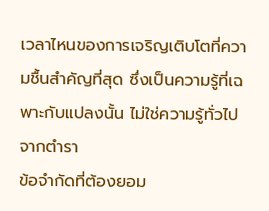เวลาไหนของการเจริญเติบโตที่ความชื้นสำคัญที่สุด ซึ่งเป็นความรู้ที่เฉพาะกับแปลงนั้น ไม่ใช่ความรู้ทั่วไปจากตำรา
ข้อจำกัดที่ต้องยอม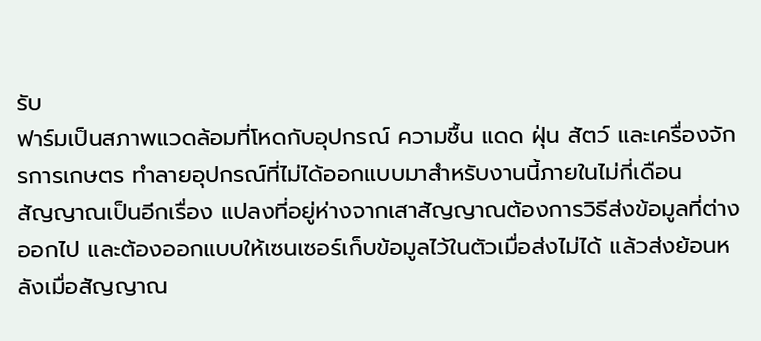รับ
ฟาร์มเป็นสภาพแวดล้อมที่โหดกับอุปกรณ์ ความชื้น แดด ฝุ่น สัตว์ และเครื่องจักรการเกษตร ทำลายอุปกรณ์ที่ไม่ได้ออกแบบมาสำหรับงานนี้ภายในไม่กี่เดือน
สัญญาณเป็นอีกเรื่อง แปลงที่อยู่ห่างจากเสาสัญญาณต้องการวิธีส่งข้อมูลที่ต่างออกไป และต้องออกแบบให้เซนเซอร์เก็บข้อมูลไว้ในตัวเมื่อส่งไม่ได้ แล้วส่งย้อนหลังเมื่อสัญญาณ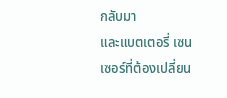กลับมา
และแบตเตอรี่ เซนเซอร์ที่ต้องเปลี่ยน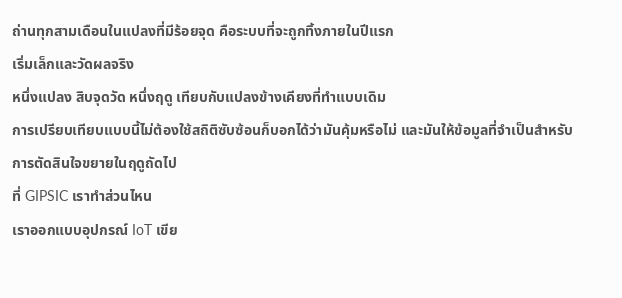ถ่านทุกสามเดือนในแปลงที่มีร้อยจุด คือระบบที่จะถูกทิ้งภายในปีแรก
เริ่มเล็กและวัดผลจริง
หนึ่งแปลง สิบจุดวัด หนึ่งฤดู เทียบกับแปลงข้างเคียงที่ทำแบบเดิม
การเปรียบเทียบแบบนี้ไม่ต้องใช้สถิติซับซ้อนก็บอกได้ว่ามันคุ้มหรือไม่ และมันให้ข้อมูลที่จำเป็นสำหรับการตัดสินใจขยายในฤดูถัดไป
ที่ GIPSIC เราทำส่วนไหน
เราออกแบบอุปกรณ์ IoT เขีย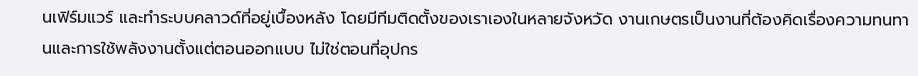นเฟิร์มแวร์ และทำระบบคลาวด์ที่อยู่เบื้องหลัง โดยมีทีมติดตั้งของเราเองในหลายจังหวัด งานเกษตรเป็นงานที่ต้องคิดเรื่องความทนทานและการใช้พลังงานตั้งแต่ตอนออกแบบ ไม่ใช่ตอนที่อุปกร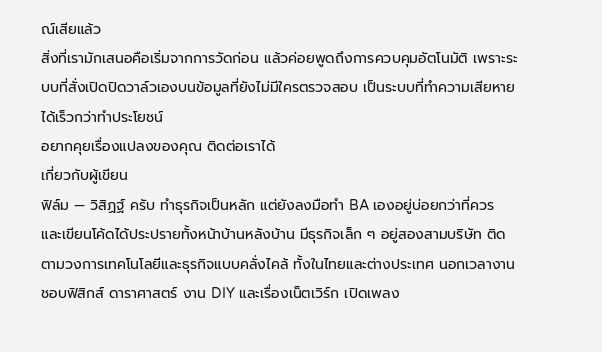ณ์เสียแล้ว
สิ่งที่เรามักเสนอคือเริ่มจากการวัดก่อน แล้วค่อยพูดถึงการควบคุมอัตโนมัติ เพราะระบบที่สั่งเปิดปิดวาล์วเองบนข้อมูลที่ยังไม่มีใครตรวจสอบ เป็นระบบที่ทำความเสียหายได้เร็วกว่าทำประโยชน์
อยากคุยเรื่องแปลงของคุณ ติดต่อเราได้
เกี่ยวกับผู้เขียน
ฟิล์ม — วิสิฏฐ์ ครับ ทำธุรกิจเป็นหลัก แต่ยังลงมือทำ BA เองอยู่บ่อยกว่าที่ควร และเขียนโค้ดได้ประปรายทั้งหน้าบ้านหลังบ้าน มีธุรกิจเล็ก ๆ อยู่สองสามบริษัท ติดตามวงการเทคโนโลยีและธุรกิจแบบคลั่งไคล้ ทั้งในไทยและต่างประเทศ นอกเวลางานชอบฟิสิกส์ ดาราศาสตร์ งาน DIY และเรื่องเน็ตเวิร์ก เปิดเพลง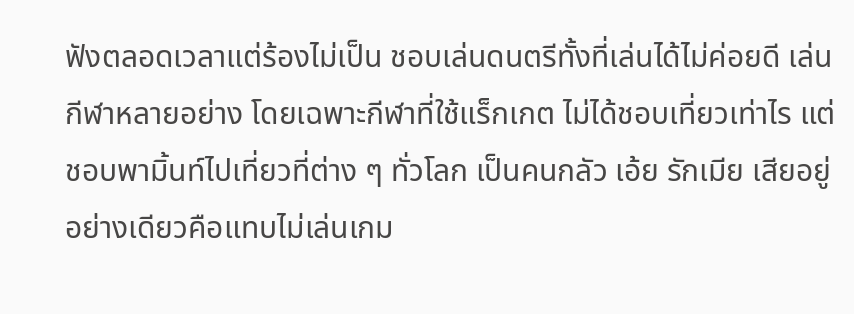ฟังตลอดเวลาแต่ร้องไม่เป็น ชอบเล่นดนตรีทั้งที่เล่นได้ไม่ค่อยดี เล่นกีฬาหลายอย่าง โดยเฉพาะกีฬาที่ใช้แร็กเกต ไม่ได้ชอบเที่ยวเท่าไร แต่ชอบพามิ้นท์ไปเที่ยวที่ต่าง ๆ ทั่วโลก เป็นคนกลัว เอ้ย รักเมีย เสียอยู่อย่างเดียวคือแทบไม่เล่นเกม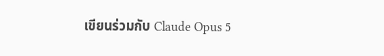เขียนร่วมกับ Claude Opus 5